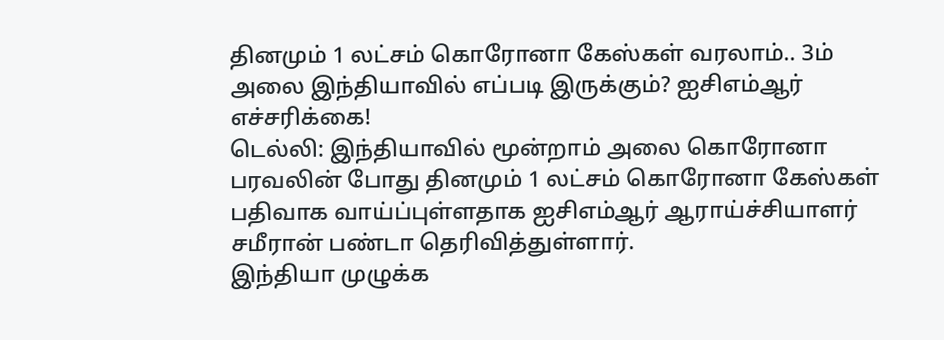தினமும் 1 லட்சம் கொரோனா கேஸ்கள் வரலாம்.. 3ம் அலை இந்தியாவில் எப்படி இருக்கும்? ஐசிஎம்ஆர் எச்சரிக்கை!
டெல்லி: இந்தியாவில் மூன்றாம் அலை கொரோனா பரவலின் போது தினமும் 1 லட்சம் கொரோனா கேஸ்கள் பதிவாக வாய்ப்புள்ளதாக ஐசிஎம்ஆர் ஆராய்ச்சியாளர் சமீரான் பண்டா தெரிவித்துள்ளார்.
இந்தியா முழுக்க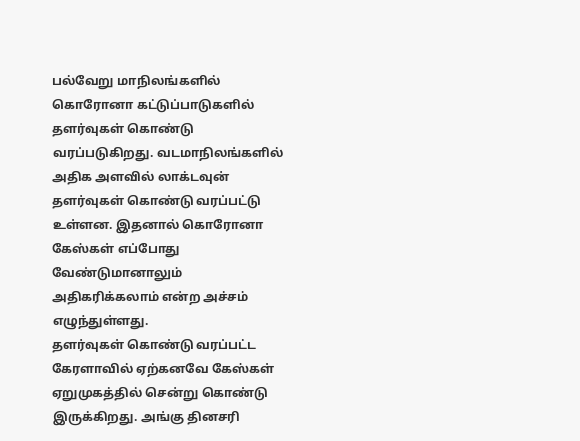பல்வேறு மாநிலங்களில் கொரோனா கட்டுப்பாடுகளில் தளர்வுகள் கொண்டு வரப்படுகிறது. வடமாநிலங்களில் அதிக அளவில் லாக்டவுன் தளர்வுகள் கொண்டு வரப்பட்டு உள்ளன. இதனால் கொரோனா கேஸ்கள் எப்போது வேண்டுமானாலும் அதிகரிக்கலாம் என்ற அச்சம் எழுந்துள்ளது.
தளர்வுகள் கொண்டு வரப்பட்ட கேரளாவில் ஏற்கனவே கேஸ்கள் ஏறுமுகத்தில் சென்று கொண்டு இருக்கிறது. அங்கு தினசரி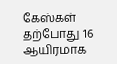கேஸ்கள் தற்போது 16 ஆயிரமாக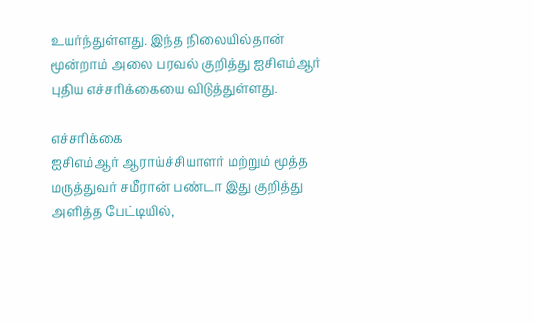உயர்ந்துள்ளது. இந்த நிலையில்தான் மூன்றாம் அலை பரவல் குறித்து ஐசிஎம்ஆர் புதிய எச்சரிக்கையை விடுத்துள்ளது.

எச்சரிக்கை
ஐசிஎம்ஆர் ஆராய்ச்சியாளர் மற்றும் மூத்த மருத்துவர் சமீரான் பண்டா இது குறித்து அளித்த பேட்டியில்,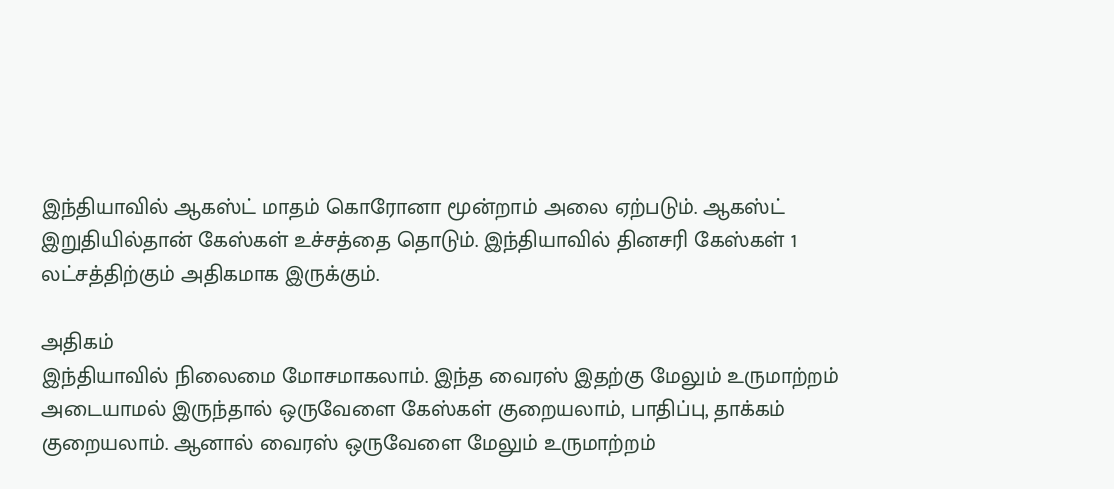இந்தியாவில் ஆகஸ்ட் மாதம் கொரோனா மூன்றாம் அலை ஏற்படும். ஆகஸ்ட் இறுதியில்தான் கேஸ்கள் உச்சத்தை தொடும். இந்தியாவில் தினசரி கேஸ்கள் 1 லட்சத்திற்கும் அதிகமாக இருக்கும்.

அதிகம்
இந்தியாவில் நிலைமை மோசமாகலாம். இந்த வைரஸ் இதற்கு மேலும் உருமாற்றம் அடையாமல் இருந்தால் ஒருவேளை கேஸ்கள் குறையலாம், பாதிப்பு, தாக்கம் குறையலாம். ஆனால் வைரஸ் ஒருவேளை மேலும் உருமாற்றம்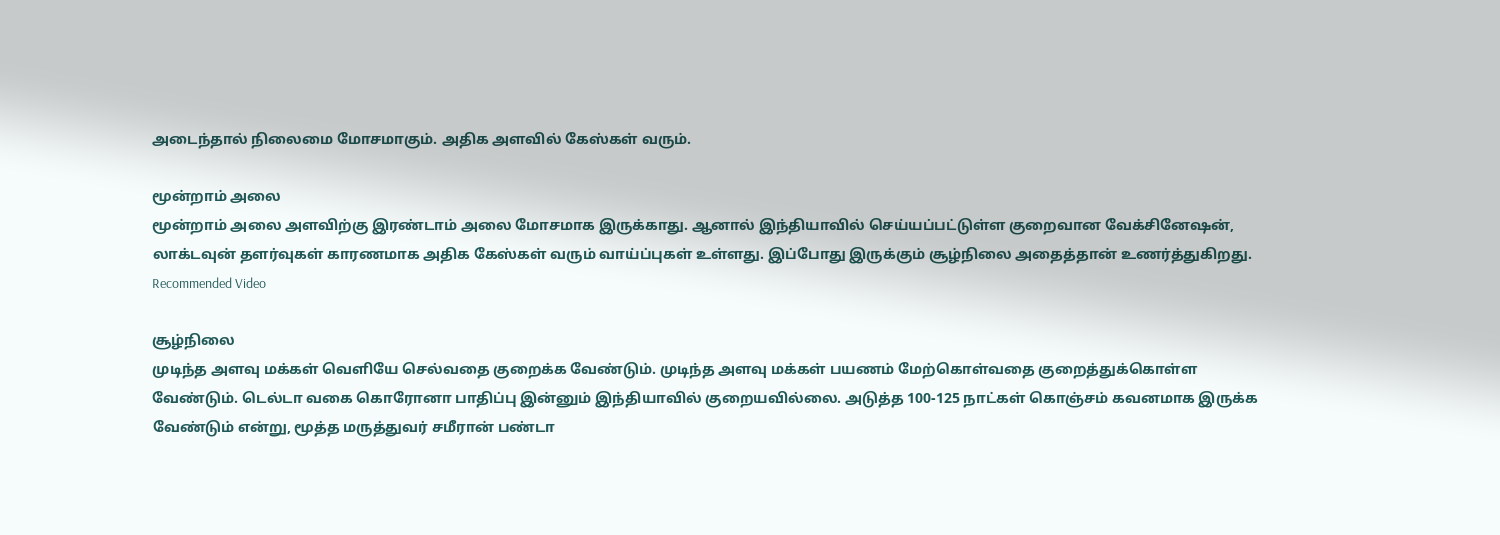அடைந்தால் நிலைமை மோசமாகும். அதிக அளவில் கேஸ்கள் வரும்.

மூன்றாம் அலை
மூன்றாம் அலை அளவிற்கு இரண்டாம் அலை மோசமாக இருக்காது. ஆனால் இந்தியாவில் செய்யப்பட்டுள்ள குறைவான வேக்சினேஷன், லாக்டவுன் தளர்வுகள் காரணமாக அதிக கேஸ்கள் வரும் வாய்ப்புகள் உள்ளது. இப்போது இருக்கும் சூழ்நிலை அதைத்தான் உணர்த்துகிறது.
Recommended Video

சூழ்நிலை
முடிந்த அளவு மக்கள் வெளியே செல்வதை குறைக்க வேண்டும். முடிந்த அளவு மக்கள் பயணம் மேற்கொள்வதை குறைத்துக்கொள்ள வேண்டும். டெல்டா வகை கொரோனா பாதிப்பு இன்னும் இந்தியாவில் குறையவில்லை. அடுத்த 100-125 நாட்கள் கொஞ்சம் கவனமாக இருக்க வேண்டும் என்று, மூத்த மருத்துவர் சமீரான் பண்டா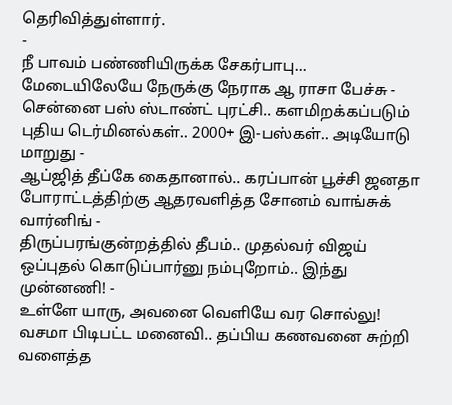தெரிவித்துள்ளார்.
-
நீ பாவம் பண்ணியிருக்க சேகர்பாபு... மேடையிலேயே நேருக்கு நேராக ஆ ராசா பேச்சு -
சென்னை பஸ் ஸ்டாண்ட் புரட்சி.. களமிறக்கப்படும் புதிய டெர்மினல்கள்.. 2000+ இ-பஸ்கள்.. அடியோடு மாறுது -
ஆப்ஜித் தீப்கே கைதானால்.. கரப்பான் பூச்சி ஜனதா போராட்டத்திற்கு ஆதரவளித்த சோனம் வாங்சுக் வார்னிங் -
திருப்பரங்குன்றத்தில் தீபம்.. முதல்வர் விஜய் ஒப்புதல் கொடுப்பார்னு நம்புறோம்.. இந்து முன்னணி! -
உள்ளே யாரு, அவனை வெளியே வர சொல்லு! வசமா பிடிபட்ட மனைவி.. தப்பிய கணவனை சுற்றி வளைத்த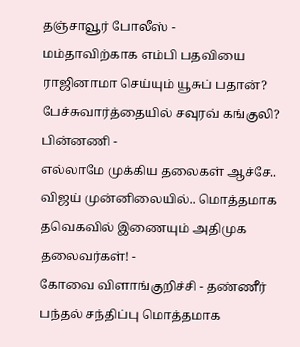தஞ்சாவூர் போலீஸ் -
மம்தாவிற்காக எம்பி பதவியை ராஜினாமா செய்யும் யூசுப் பதான்? பேச்சுவார்த்தையில் சவுரவ் கங்குலி? பின்னணி -
எல்லாமே முக்கிய தலைகள் ஆச்சே.. விஜய் முன்னிலையில்.. மொத்தமாக தவெகவில் இணையும் அதிமுக தலைவர்கள்! -
கோவை விளாங்குறிச்சி - தண்ணீர் பந்தல் சந்திப்பு மொத்தமாக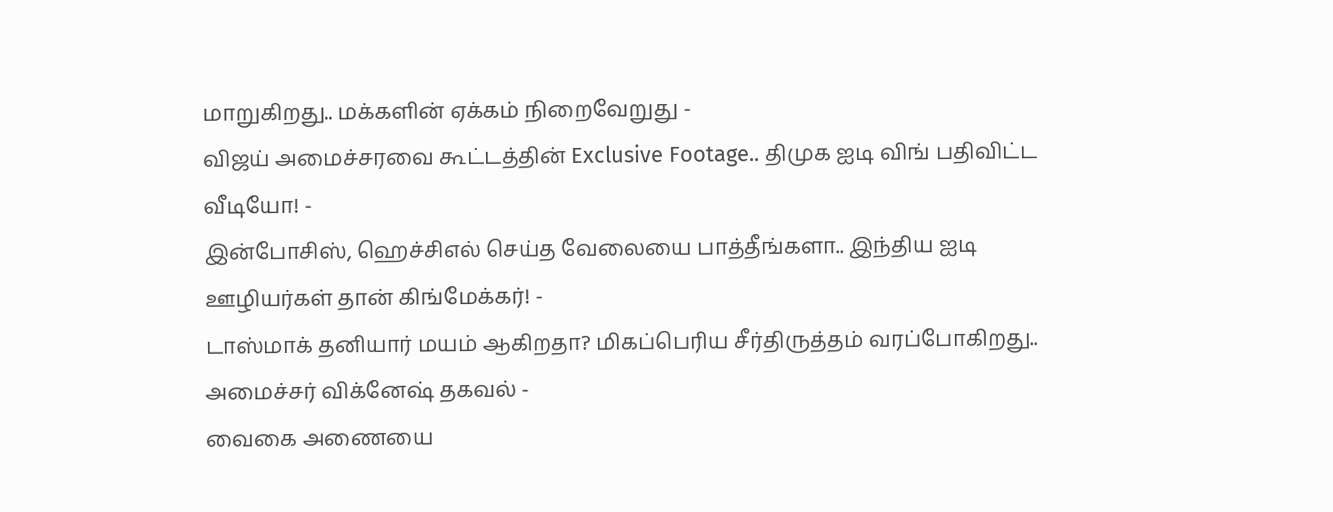மாறுகிறது.. மக்களின் ஏக்கம் நிறைவேறுது -
விஜய் அமைச்சரவை கூட்டத்தின் Exclusive Footage.. திமுக ஐடி விங் பதிவிட்ட வீடியோ! -
இன்போசிஸ், ஹெச்சிஎல் செய்த வேலையை பாத்தீங்களா.. இந்திய ஐடி ஊழியர்கள் தான் கிங்மேக்கர்! -
டாஸ்மாக் தனியார் மயம் ஆகிறதா? மிகப்பெரிய சீர்திருத்தம் வரப்போகிறது.. அமைச்சர் விக்னேஷ் தகவல் -
வைகை அணையை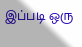இப்படி ஒரு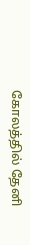கோலத்தில் தேனி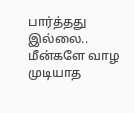பார்த்தது இல்லை.. மீன்களே வாழ முடியாத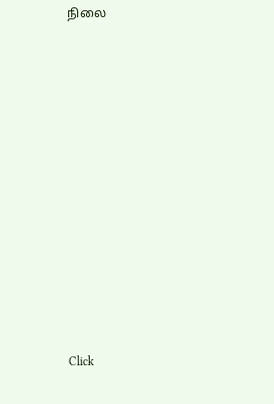நிலை












Click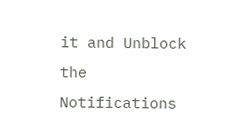it and Unblock the Notifications